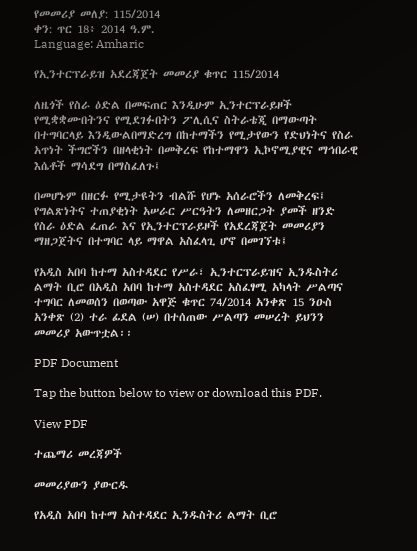የመመሪያ መለያ: 115/2014
ቀን: ጥር 18፥ 2014 ዓ.ም.
Language: Amharic

የኢንተርፕራይዝ አደረጃጀት መመሪያ ቁጥር 115/2014

ለዜጎች የስራ ዕድል በመፍጠር እንዲሁም ኢንተርፕራይዞች የሚቋቋሙበትንና የሚደገፉበትን ፖሊሲና ስትራቴጂ በማውጣት በተግባርላይ እንዲውልበማድረግ በከተማችን የሚታየውን የድህነትና የስራ አጥነት ችግሮችን በዘላቂነት በመቅረፍ የከተማዋን ኢኮኖሚያዊና ማኅበራዊ እሴቶች ማሳደግ በማስፈለጉ፤

በመሆኑም በዘርፉ የሚታዩትን ብልሹ የሆኑ አሰራሮችን ለመቅረፍ፤ የግልጽነትና ተጠያቂነት አሠራር ሥርዓትን ለመዘርጋት ያመች ዘንድ የስራ ዕድል ፈጠራ እና የኢንተርፕራይዞች የአደረጃጀት መመሪያን ማዘጋጀትና በተግባር ላይ ማዋል አስፈላጊ ሆኖ በመገኘቱ፤

የአዲስ አበባ ከተማ አስተዳደር የሥራ፣ ኢንተርፕራይዝና ኢንዱስትሪ ልማት ቢሮ በአዲስ አበባ ከተማ አስተዳደር አስፈፃሚ አካላት ሥልጣና ተግባር ለመወሰን በወጣው አዋጅ ቁጥር 74/2014 አንቀጽ 15 ንዑስ አንቀጽ (2) ተራ ፊደል (ሠ) በተሰጠው ሥልጣን መሠረት ይህንን መመሪያ አውጥቷል፡፡

PDF Document

Tap the button below to view or download this PDF.

View PDF

ተጨማሪ መረጃዎች

መመሪያውን ያውርዱ

የአዲስ አበባ ከተማ አስተዳደር ኢንዱስትሪ ልማት ቢሮ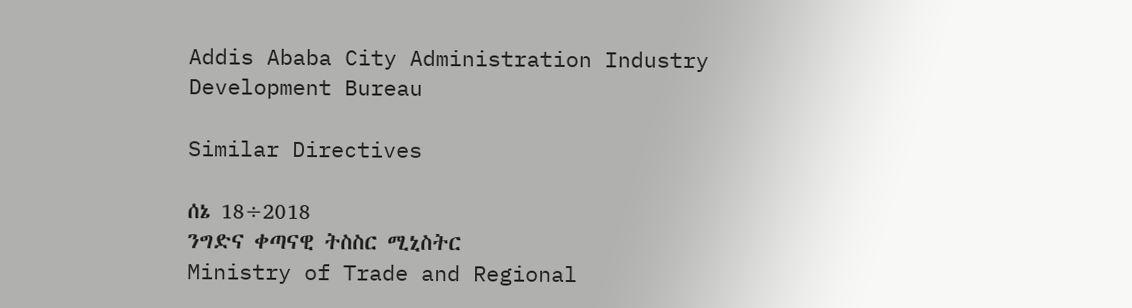Addis Ababa City Administration Industry Development Bureau

Similar Directives

ሰኔ 18÷2018
ንግድና ቀጣናዊ ትስስር ሚኒስትር
Ministry of Trade and Regional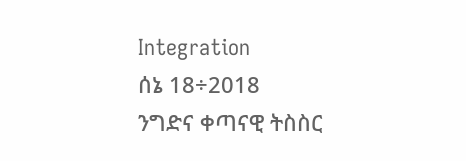Integration
ሰኔ 18÷2018
ንግድና ቀጣናዊ ትስስር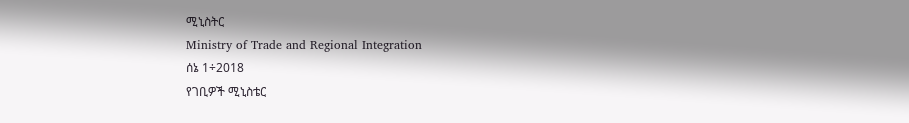ሚኒስትር
Ministry of Trade and Regional Integration
ሰኔ 1÷2018
የገቢዎች ሚኒስቴር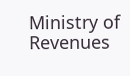Ministry of Revenues